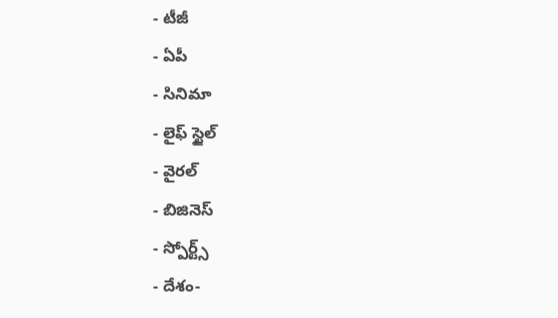- టీజీ
- ఏపీ
- సినిమా
- లైఫ్ స్టైల్
- వైరల్
- బిజినెస్
- స్పోర్ట్స్
- దేశం-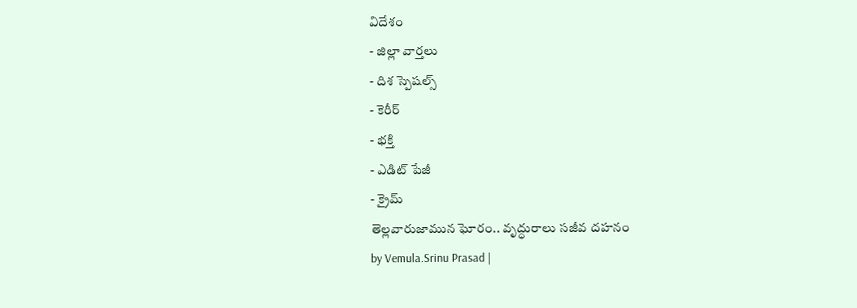విదేశం
- జిల్లా వార్తలు
- దిశ స్పెషల్స్
- కెరీర్
- భక్తి
- ఎడిట్ పేజీ
- క్రైమ్
తెల్లవారుజామున ఘోరం.. వృద్ధురాలు సజీవ దహనం
by Vemula.Srinu Prasad |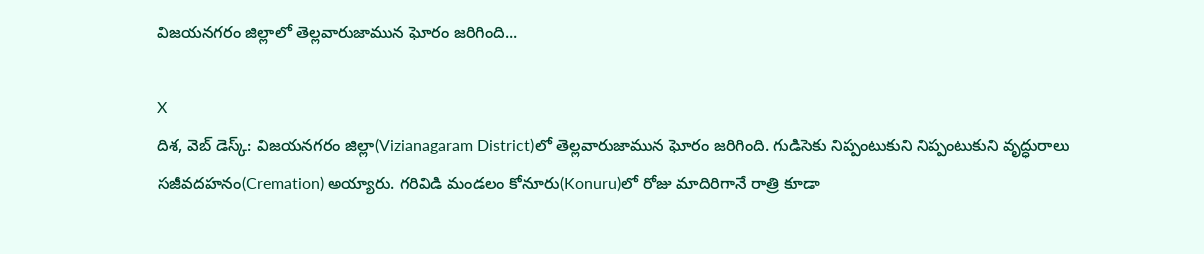విజయనగరం జిల్లాలో తెల్లవారుజామున ఘోరం జరిగింది...

X
దిశ, వెబ్ డెస్క్: విజయనగరం జిల్లా(Vizianagaram District)లో తెల్లవారుజామున ఘోరం జరిగింది. గుడిసెకు నిప్పంటుకుని నిప్పంటుకుని వృద్ధురాలు సజీవదహనం(Cremation) అయ్యారు. గరివిడి మండలం కోనూరు(Konuru)లో రోజు మాదిరిగానే రాత్రి కూడా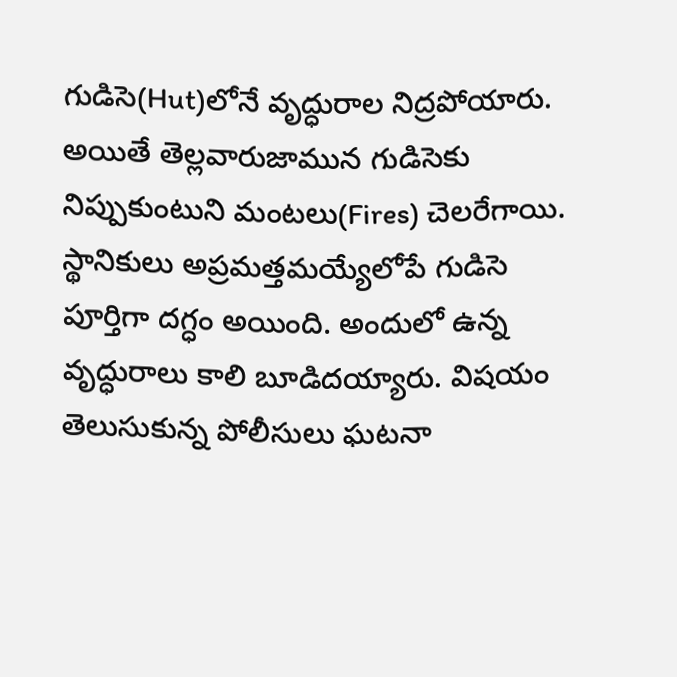గుడిసె(Hut)లోనే వృద్ధురాల నిద్రపోయారు. అయితే తెల్లవారుజామున గుడిసెకు నిప్పుకుంటుని మంటలు(Fires) చెలరేగాయి. స్థానికులు అప్రమత్తమయ్యేలోపే గుడిసె పూర్తిగా దగ్ధం అయింది. అందులో ఉన్న వృద్ధురాలు కాలి బూడిదయ్యారు. విషయం తెలుసుకున్న పోలీసులు ఘటనా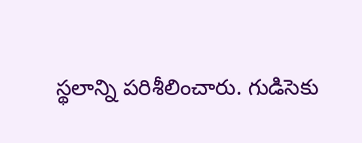స్థలాన్ని పరిశీలించారు. గుడిసెకు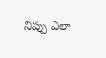నిప్పు ఎలా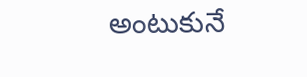అంటుకునే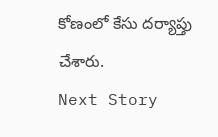కోణంలో కేసు దర్యాప్తు చేశారు.
Next Story